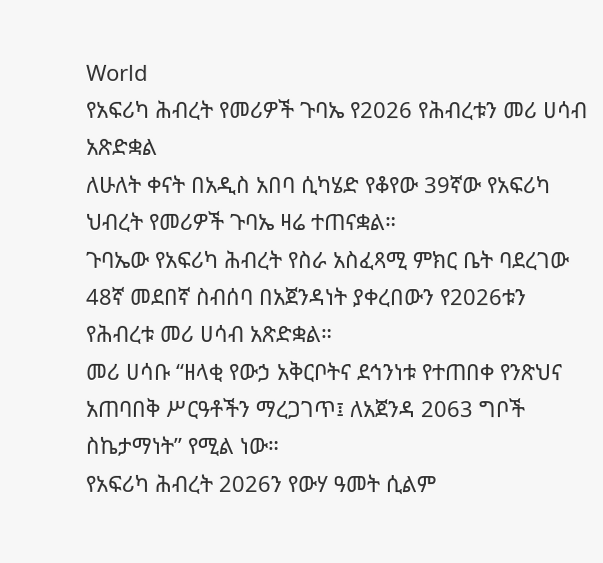World
የአፍሪካ ሕብረት የመሪዎች ጉባኤ የ2026 የሕብረቱን መሪ ሀሳብ አጽድቋል
ለሁለት ቀናት በአዲስ አበባ ሲካሄድ የቆየው 39ኛው የአፍሪካ ህብረት የመሪዎች ጉባኤ ዛሬ ተጠናቋል።
ጉባኤው የአፍሪካ ሕብረት የስራ አስፈጻሚ ምክር ቤት ባደረገው 48ኛ መደበኛ ስብሰባ በአጀንዳነት ያቀረበውን የ2026ቱን የሕብረቱ መሪ ሀሳብ አጽድቋል።
መሪ ሀሳቡ “ዘላቂ የውኃ አቅርቦትና ደኅንነቱ የተጠበቀ የንጽህና አጠባበቅ ሥርዓቶችን ማረጋገጥ፤ ለአጀንዳ 2063 ግቦች ስኬታማነት” የሚል ነው።
የአፍሪካ ሕብረት 2026ን የውሃ ዓመት ሲልም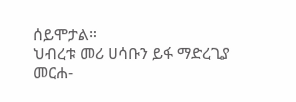ሰይሞታል።
ህብረቱ መሪ ሀሳቡን ይፋ ማድረጊያ መርሐ-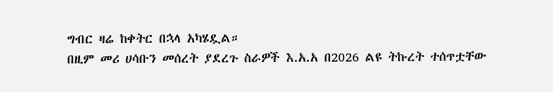ግብር ዛሬ ከቀትር በኋላ አካሄዷል።
በዚም መሪ ሀሳቡን መሰረት ያደረጉ ስራዎች እ.አ.አ በ2026 ልዩ ትኩረት ተሰጥቷቸው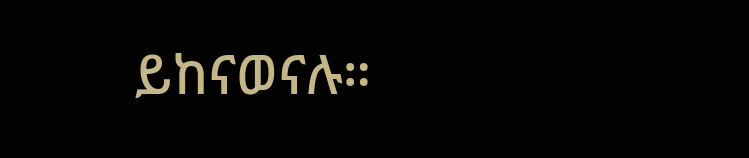ይከናወናሉ።